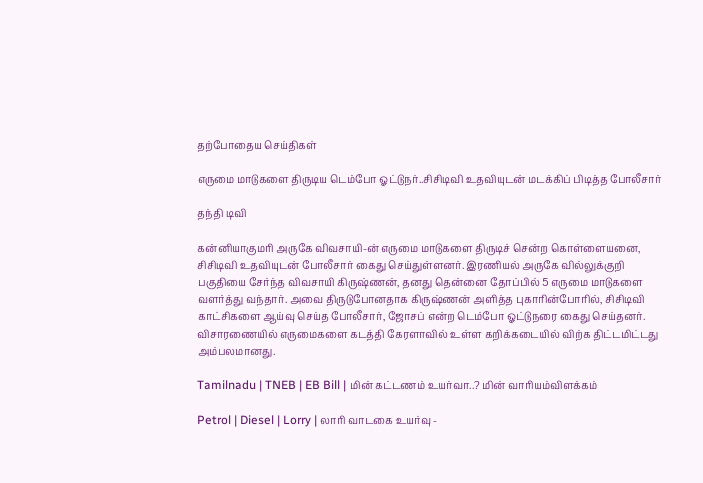தற்போதைய செய்திகள்

எருமை மாடுகளை திருடிய டெம்போ ஓட்டுநர்..சிசிடிவி உதவியுடன் மடக்கிப் பிடித்த போலீசார்

தந்தி டிவி

கன்னியாகுமரி அருகே விவசாயி-ன் எருமை மாடுகளை திருடிச் சென்ற கொள்ளையனை, சிசிடிவி உதவியுடன் போலீசார் கைது செய்துள்ளனர். இரணியல் அருகே வில்லுக்குறி பகுதியை சேர்ந்த விவசாயி கிருஷ்ணன், தனது தென்னை தோப்பில் 5 எருமை மாடுகளை வளர்த்து வந்தார். அவை திருடுபோனதாக கிருஷ்ணன் அளித்த புகாரின்போரில், சிசிடிவி காட்சிகளை ஆய்வு செய்த போலீசார், ஜோசப் என்ற டெம்போ ஓட்டுநரை கைது செய்தனர். விசாரணையில் எருமைகளை கடத்தி கேரளாவில் உள்ள கறிக்கடையில் விற்க திட்டமிட்டது அம்பலமானது.

Tamilnadu | TNEB | EB Bill | மின் கட்டணம் உயர்வா..? மின் வாரியம்விளக்கம்

Petrol | Diesel | Lorry | லாரி வாடகை உயர்வு -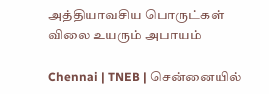அத்தியாவசிய பொருட்கள் விலை உயரும் அபாயம்

Chennai | TNEB | சென்னையில்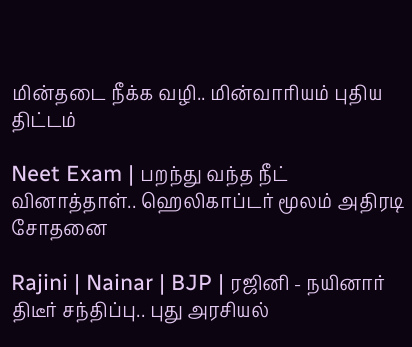மின்தடை நீக்க வழி.. மின்வாரியம் புதிய திட்டம்

Neet Exam | பறந்து வந்த நீட் வினாத்தாள்.. ஹெலிகாப்டர் மூலம் அதிரடி சோதனை

Rajini | Nainar | BJP | ரஜினி - நயினார் திடீர் சந்திப்பு.. புது அரசியல்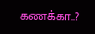கணக்கா..?